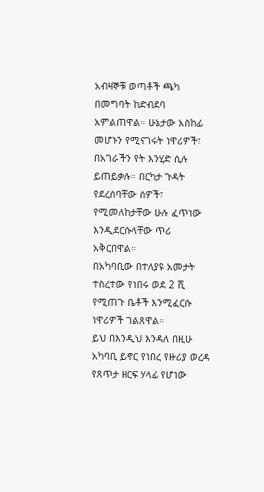አብዛኞቹ ወጣቶች ጫካ በመግባት ከድብደባ አምልጠዋል። ሁኔታው አስከፊ መሆኑን የሚናገሩት ነዋሪዎች፣ በአገራችን የት እንሂድ ሲሉ ይጠይቃሉ። በርካታ ጉዳት የደረሰባቸው ሰዎች፣ የሚመለከታቸው ሁሉ ፈጥነው እንዲደርሱላቸው ጥሪ አቅርበዋል።
በአካባቢው በተለያዩ አመታት ተስረተው የነበሩ ወደ 2 ሺ የሚጠጉ ቤቶች እንሚፈርሱ ነዋሪዎች ገልጸዋል።
ይህ በእንዲህ እንዳለ በዚሁ አካባቢ ይኖር የነበረ የዙሪያ ወረዳ የጸጥታ ዘርፍ ሃላፊ የሆነው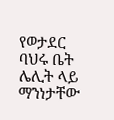የወታደር ባህሩ ቤት ሌሊት ላይ ማንነታቸው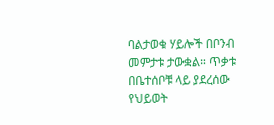ባልታወቁ ሃይሎች በቦንብ መምታቱ ታውቋል። ጥቃቱ በቤተሰቦቹ ላይ ያደረሰው የህይወት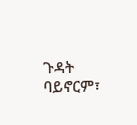ጉዳት ባይኖርም፣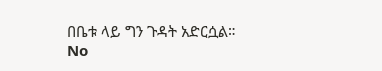በቤቱ ላይ ግን ጉዳት አድርሷል።
No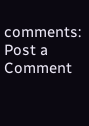comments:
Post a Comment